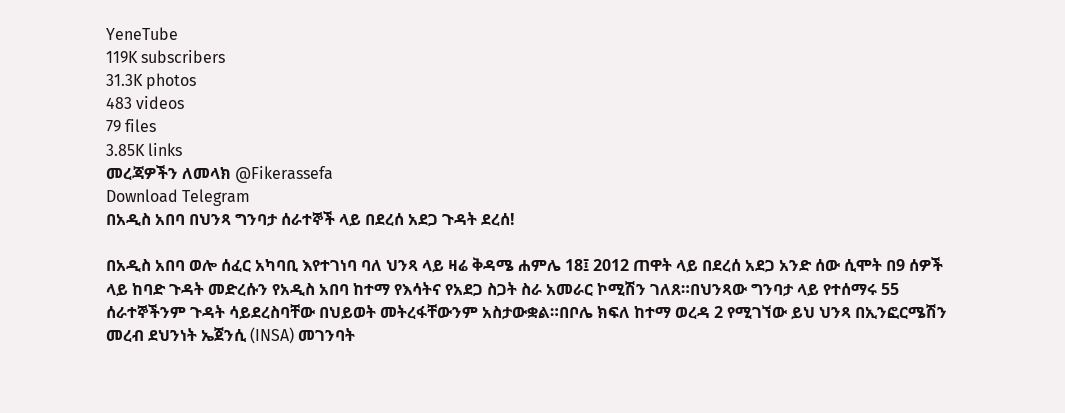YeneTube
119K subscribers
31.3K photos
483 videos
79 files
3.85K links
መረጃዎችን ለመላክ @Fikerassefa
Download Telegram
በአዲስ አበባ በህንጻ ግንባታ ሰራተኞች ላይ በደረሰ አደጋ ጉዳት ደረሰ!

በአዲስ አበባ ወሎ ሰፈር አካባቢ እየተገነባ ባለ ህንጻ ላይ ዛሬ ቅዳሜ ሐምሌ 18፤ 2012 ጠዋት ላይ በደረሰ አደጋ አንድ ሰው ሲሞት በ9 ሰዎች ላይ ከባድ ጉዳት መድረሱን የአዲስ አበባ ከተማ የእሳትና የአደጋ ስጋት ስራ አመራር ኮሚሽን ገለጸ።በህንጻው ግንባታ ላይ የተሰማሩ 55 ሰራተኞችንም ጉዳት ሳይደረስባቸው በህይወት መትረፋቸውንም አስታውቋል።በቦሌ ክፍለ ከተማ ወረዳ 2 የሚገኘው ይህ ህንጻ በኢንፎርሜሽን መረብ ደህንነት ኤጀንሲ (INSA) መገንባት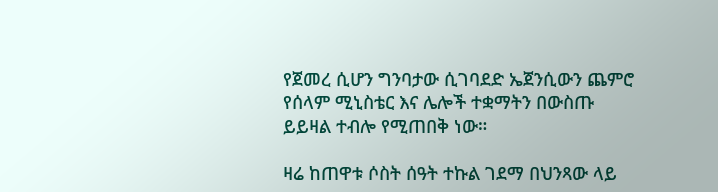የጀመረ ሲሆን ግንባታው ሲገባደድ ኤጀንሲውን ጨምሮ የሰላም ሚኒስቴር እና ሌሎች ተቋማትን በውስጡ ይይዛል ተብሎ የሚጠበቅ ነው።

ዛሬ ከጠዋቱ ሶስት ሰዓት ተኩል ገደማ በህንጻው ላይ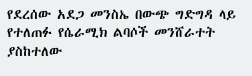የደረሰው አደጋ መንስኤ በውጭ ግድግዳ ላይ የተለጠፉ የሴራሚክ ልባሶች መንሸራተት ያስከተለው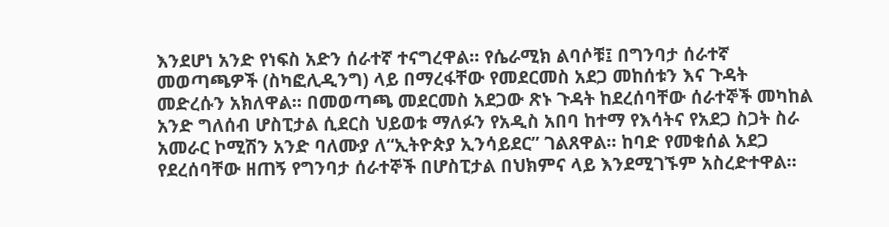እንደሆነ አንድ የነፍስ አድን ሰራተኛ ተናግረዋል። የሴራሚክ ልባሶቹ፤ በግንባታ ሰራተኛ መወጣጫዎች (ስካፎሊዲንግ) ላይ በማረፋቸው የመደርመስ አደጋ መከሰቱን እና ጉዳት መድረሱን አክለዋል። በመወጣጫ መደርመስ አደጋው ጽኑ ጉዳት ከደረሰባቸው ሰራተኞች መካከል አንድ ግለሰብ ሆስፒታል ሲደርስ ህይወቱ ማለፉን የአዲስ አበባ ከተማ የእሳትና የአደጋ ስጋት ስራ አመራር ኮሚሽን አንድ ባለሙያ ለ“ኢትዮጵያ ኢንሳይደር” ገልጸዋል። ከባድ የመቁሰል አደጋ የደረሰባቸው ዘጠኝ የግንባታ ሰራተኞች በሆስፒታል በህክምና ላይ እንደሚገኙም አስረድተዋል።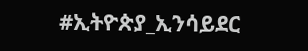#ኢትዮጵያ_ኢንሳይደር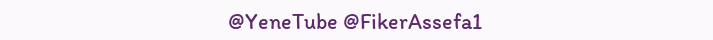@YeneTube @FikerAssefa1